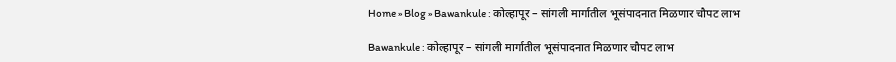Home » Blog » Bawankule : कोल्हापूर – सांगली मार्गातील भूसंपादनात मिळणार चौपट लाभ

Bawankule : कोल्हापूर – सांगली मार्गातील भूसंपादनात मिळणार चौपट लाभ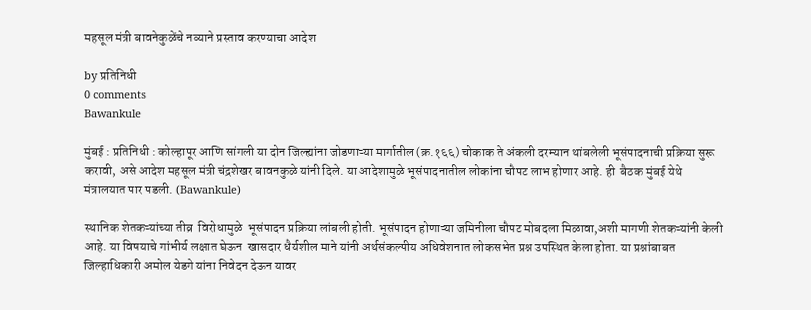महसूल मंत्री बावनेकुळेंचे नव्याने प्रस्ताव करण्याचा आदेश

by प्रतिनिधी
0 comments
Bawankule

मुंबई : प्रतिनिधी : कोल्हापूर आणि सांगली या दोन जिल्ह्यांना जोडणाऱ्या मार्गातील (क्र.१६६) चोकाक ते अंकली दरम्यान थांबलेली भूसंपादनाची प्रक्रिया सुरू करावी, असे आदेश महसूल मंत्री चंद्रशेखर बावनकुळे यांनी दिले. या आदेशामुळे भूसंपादनातील लोकांना चौपट लाभ होणार आहे. ही  बैठक मुंबई येथे मंत्रालयात पार पडली. (Bawankule)

स्थानिक शेतकऱ्यांच्या तीव्र  विरोधामुळे  भूसंपादन प्रक्रिया लांबली होती. भूसंपादन होणाऱ्या जमिनीला चौपट मोबदला मिळावा,अशी मागणी शेतकऱ्यांनी केली आहे. या विषयाचे गांभीर्य लक्षात घेऊन  खासदार धैर्यशील माने यांनी अर्थसंकल्पीय अधिवेशनात लोकसभेत प्रश्न उपस्थित केला होता. या प्रश्नांबाबत  जिल्हाधिकारी अमोल येडगे यांना निवेदन देऊन यावर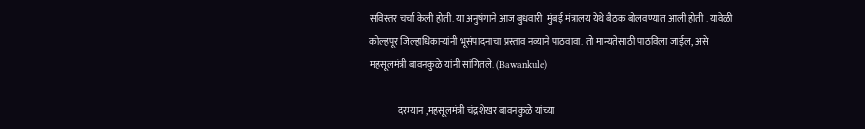सविस्तर चर्चा केली होती. या अनुषंगाने आज बुधवारी  मुंबई मंत्रालय येथे बैठक बोलवण्यात आली होती . यावेळी कोल्हपूर जिल्हाधिकाऱ्यांनी भूसंपादनाचा प्रस्ताव नव्याने पाठवावा. तो मान्यतेसाठी पाठविला जाईल, असे  महसूलमंत्री बावनकुळे यांनी सांगितले. (Bawankule)

               दरम्यान ,महसूलमंत्री चंद्रशेखर बावनकुळे यांच्या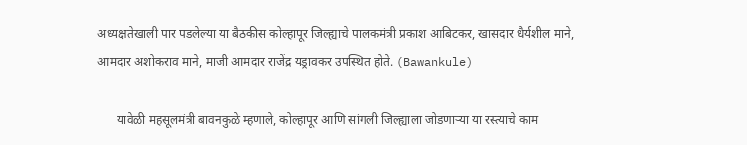अध्यक्षतेखाली पार पडलेल्या या बैठकीस कोल्हापूर जिल्ह्याचे पालकमंत्री प्रकाश आबिटकर, खासदार धैर्यशील माने, आमदार अशोकराव माने, माजी आमदार राजेंद्र यड्रावकर उपस्थित होते. (Bawankule)

      यावेळी महसूलमंत्री बावनकुळे म्हणाले, कोल्हापूर आणि सांगली जिल्ह्याला जोडणाऱ्या या रस्त्याचे काम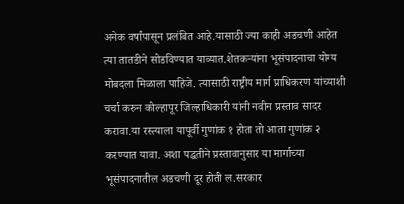अनेक वर्षांपासून प्रलंबित आहे.यासाठी ज्या काही अडचणी आहेत त्या तातडीने सोडविण्यात याव्यात.शेतकऱ्यांना भूसंपादनाचा योग्य मोबदला मिळाला पाहिजे. त्यासाठी राष्ट्रीय मार्ग प्राधिकरण यांच्याशी चर्चा करुन कोल्हापूर जिल्हाधिकारी यांनी नवीन प्रस्ताव सादर करावा.या रस्त्याला यापूर्वी गुणांक १ होता तो आता गुणांक २ करण्यात यावा. अशा पद्धतीने प्रस्तावानुसार या मार्गाच्या भूसंपादनातील अडचणी दूर होती ल.सरकार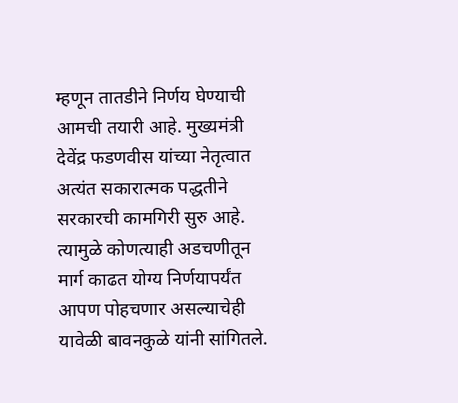म्हणून तातडीने निर्णय घेण्याची आमची तयारी आहे. मुख्यमंत्री देवेंद्र फडणवीस यांच्या नेतृत्वात अत्यंत सकारात्मक पद्धतीने सरकारची कामगिरी सुरु आहे. त्यामुळे कोणत्याही अडचणीतून मार्ग काढत योग्य निर्णयापर्यंत आपण पोहचणार असल्याचेही यावेळी बावनकुळे यांनी सांगितले.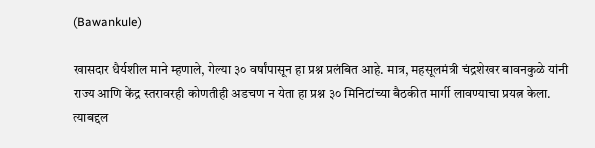(Bawankule)

खासदार धैर्यशील माने म्हणाले, गेल्या ३० वर्षांपासून हा प्रश्न प्रलंबित आहे. मात्र, महसूलमंत्री चंद्रशेखर बावनकुळे यांनी राज्य आणि केंद्र स्तरावरही कोणतीही अडचण न येता हा प्रश्न ३० मिनिटांच्या बैठकीत मार्गी लावण्याचा प्रयत्न केला. त्याबद्दल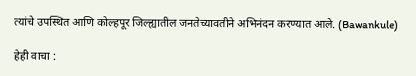त्यांचे उपस्थित आणि कोल्हपूर जिल्ह्यातील जनतेच्यावतीने अभिनंदन करण्यात आले. (Bawankule)

हेही वाचा :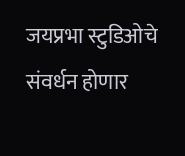जयप्रभा स्टुडिओचे संवर्धन होणार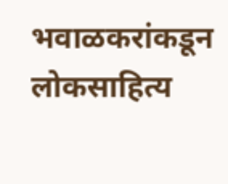भवाळकरांकडून लोकसाहित्य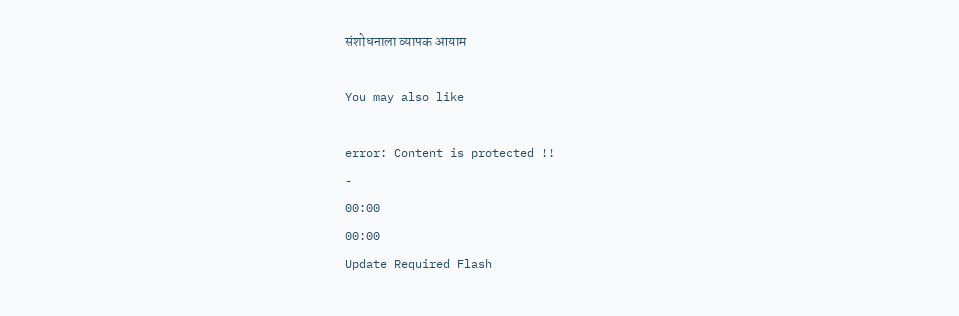संशोधनाला व्यापक आयाम

You may also like

error: Content is protected !!
-
00:00
00:00
Update Required Flash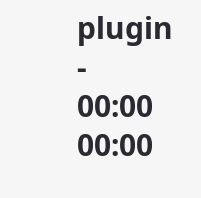plugin
-
00:00
00:00